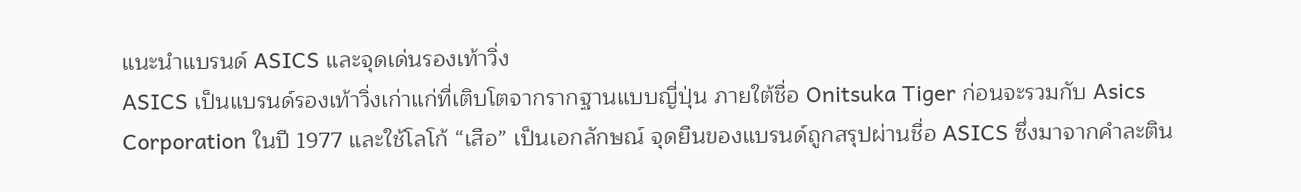แนะนำแบรนด์ ASICS และจุดเด่นรองเท้าวิ่ง
ASICS เป็นแบรนด์รองเท้าวิ่งเก่าแก่ที่เติบโตจากรากฐานแบบญี่ปุ่น ภายใต้ชื่อ Onitsuka Tiger ก่อนจะรวมกับ Asics Corporation ในปี 1977 และใช้โลโก้ “เสือ” เป็นเอกลักษณ์ จุดยืนของแบรนด์ถูกสรุปผ่านชื่อ ASICS ซึ่งมาจากคำละติน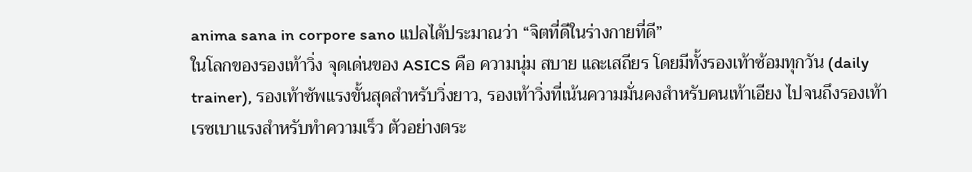anima sana in corpore sano แปลได้ประมาณว่า “จิตที่ดีในร่างกายที่ดี”
ในโลกของรองเท้าวิ่ง จุดเด่นของ ASICS คือ ความนุ่ม สบาย และเสถียร โดยมีทั้งรองเท้าซ้อมทุกวัน (daily trainer), รองเท้าซัพแรงขั้นสุดสำหรับวิ่งยาว, รองเท้าวิ่งที่เน้นความมั่นคงสำหรับคนเท้าเอียง ไปจนถึงรองเท้าเรซเบาแรงสำหรับทำความเร็ว ตัวอย่างตระ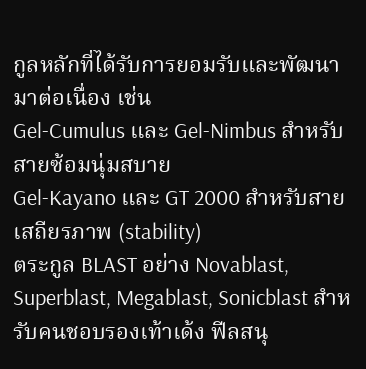กูลหลักที่ได้รับการยอมรับและพัฒนามาต่อเนื่อง เช่น
Gel-Cumulus และ Gel-Nimbus สำหรับสายซ้อมนุ่มสบาย
Gel-Kayano และ GT 2000 สำหรับสายเสถียรภาพ (stability)
ตระกูล BLAST อย่าง Novablast, Superblast, Megablast, Sonicblast สำหรับคนชอบรองเท้าเด้ง ฟีลสนุ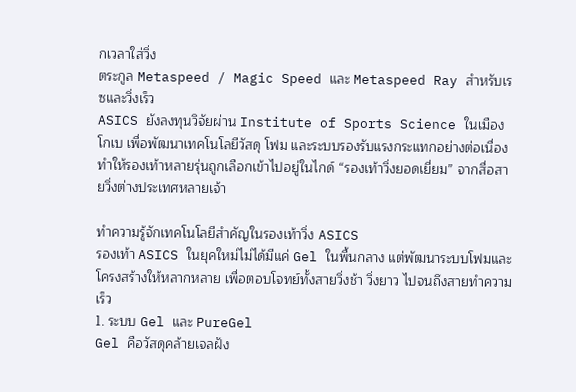กเวลาใส่วิ่ง
ตระกูล Metaspeed / Magic Speed และ Metaspeed Ray สำหรับเรซและวิ่งเร็ว
ASICS ยังลงทุนวิจัยผ่าน Institute of Sports Science ในเมืองโกเบ เพื่อพัฒนาเทคโนโลยีวัสดุ โฟม และระบบรองรับแรงกระแทกอย่างต่อเนื่อง ทำให้รองเท้าหลายรุ่นถูกเลือกเข้าไปอยู่ในไกด์ “รองเท้าวิ่งยอดเยี่ยม” จากสื่อสายวิ่งต่างประเทศหลายเจ้า

ทำความรู้จักเทคโนโลยีสำคัญในรองเท้าวิ่ง ASICS
รองเท้า ASICS ในยุคใหม่ไม่ได้มีแค่ Gel ในพื้นกลาง แต่พัฒนาระบบโฟมและโครงสร้างให้หลากหลาย เพื่อตอบโจทย์ทั้งสายวิ่งช้า วิ่งยาว ไปจนถึงสายทำความเร็ว
1. ระบบ Gel และ PureGel
Gel คือวัสดุคล้ายเจลฝัง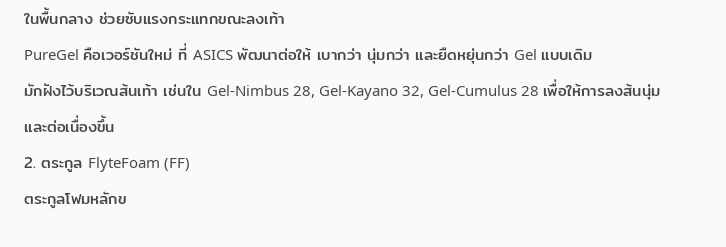ในพื้นกลาง ช่วยซับแรงกระแทกขณะลงเท้า
PureGel คือเวอร์ชันใหม่ ที่ ASICS พัฒนาต่อให้ เบากว่า นุ่มกว่า และยืดหยุ่นกว่า Gel แบบเดิม
มักฝังไว้บริเวณส้นเท้า เช่นใน Gel-Nimbus 28, Gel-Kayano 32, Gel-Cumulus 28 เพื่อให้การลงส้นนุ่มและต่อเนื่องขึ้น
2. ตระกูล FlyteFoam (FF)
ตระกูลโฟมหลักข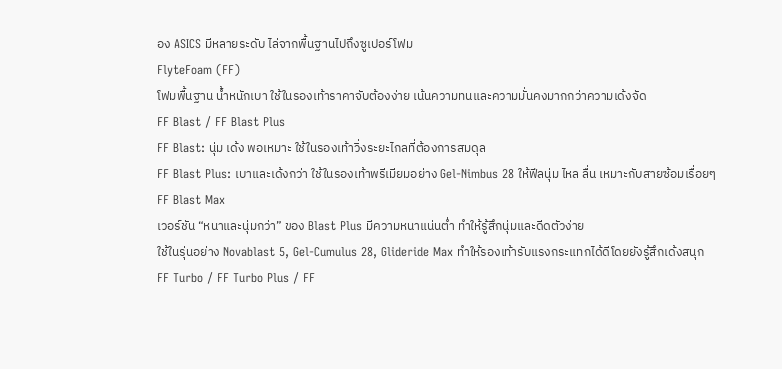อง ASICS มีหลายระดับ ไล่จากพื้นฐานไปถึงซูเปอร์โฟม
FlyteFoam (FF)
โฟมพื้นฐาน น้ำหนักเบา ใช้ในรองเท้าราคาจับต้องง่าย เน้นความทนและความมั่นคงมากกว่าความเด้งจัด
FF Blast / FF Blast Plus
FF Blast: นุ่ม เด้ง พอเหมาะ ใช้ในรองเท้าวิ่งระยะไกลที่ต้องการสมดุล
FF Blast Plus: เบาและเด้งกว่า ใช้ในรองเท้าพรีเมียมอย่าง Gel-Nimbus 28 ให้ฟีลนุ่ม ไหล ลื่น เหมาะกับสายซ้อมเรื่อยๆ
FF Blast Max
เวอร์ชัน “หนาและนุ่มกว่า” ของ Blast Plus มีความหนาแน่นต่ำ ทำให้รู้สึกนุ่มและดีดตัวง่าย
ใช้ในรุ่นอย่าง Novablast 5, Gel-Cumulus 28, Glideride Max ทำให้รองเท้ารับแรงกระแทกได้ดีโดยยังรู้สึกเด้งสนุก
FF Turbo / FF Turbo Plus / FF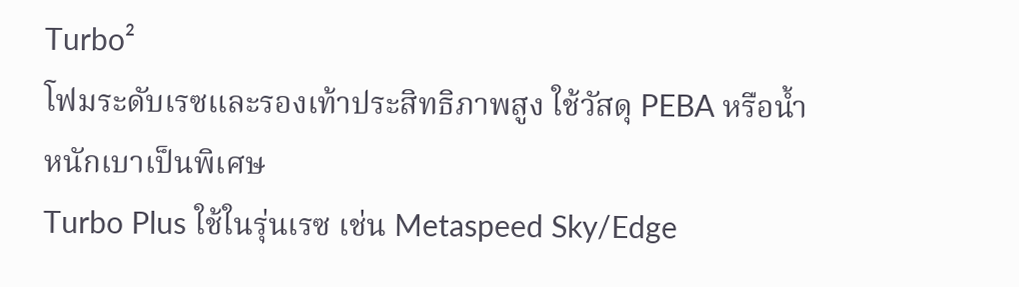Turbo²
โฟมระดับเรซและรองเท้าประสิทธิภาพสูง ใช้วัสดุ PEBA หรือน้ำหนักเบาเป็นพิเศษ
Turbo Plus ใช้ในรุ่นเรซ เช่น Metaspeed Sky/Edge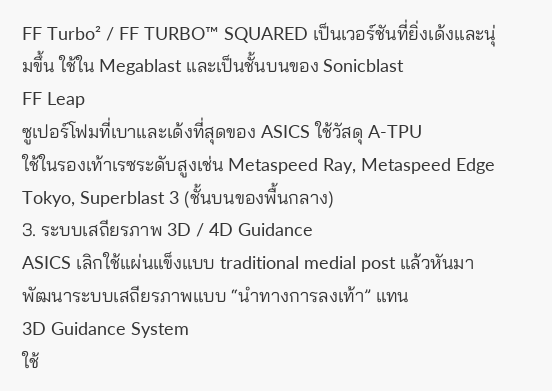FF Turbo² / FF TURBO™ SQUARED เป็นเวอร์ชันที่ยิ่งเด้งและนุ่มขึ้น ใช้ใน Megablast และเป็นชั้นบนของ Sonicblast
FF Leap
ซูเปอร์โฟมที่เบาและเด้งที่สุดของ ASICS ใช้วัสดุ A-TPU
ใช้ในรองเท้าเรซระดับสูงเช่น Metaspeed Ray, Metaspeed Edge Tokyo, Superblast 3 (ชั้นบนของพื้นกลาง)
3. ระบบเสถียรภาพ 3D / 4D Guidance
ASICS เลิกใช้แผ่นแข็งแบบ traditional medial post แล้วหันมาพัฒนาระบบเสถียรภาพแบบ “นำทางการลงเท้า” แทน
3D Guidance System
ใช้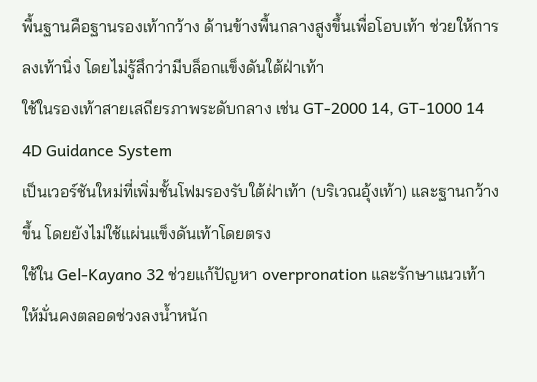พื้นฐานคือฐานรองเท้ากว้าง ด้านข้างพื้นกลางสูงขึ้นเพื่อโอบเท้า ช่วยให้การลงเท้านิ่ง โดยไม่รู้สึกว่ามีบล็อกแข็งดันใต้ฝ่าเท้า
ใช้ในรองเท้าสายเสถียรภาพระดับกลาง เช่น GT-2000 14, GT-1000 14
4D Guidance System
เป็นเวอร์ชันใหม่ที่เพิ่มชั้นโฟมรองรับใต้ฝ่าเท้า (บริเวณอุ้งเท้า) และฐานกว้างขึ้น โดยยังไม่ใช้แผ่นแข็งดันเท้าโดยตรง
ใช้ใน Gel-Kayano 32 ช่วยแก้ปัญหา overpronation และรักษาแนวเท้าให้มั่นคงตลอดช่วงลงน้ำหนัก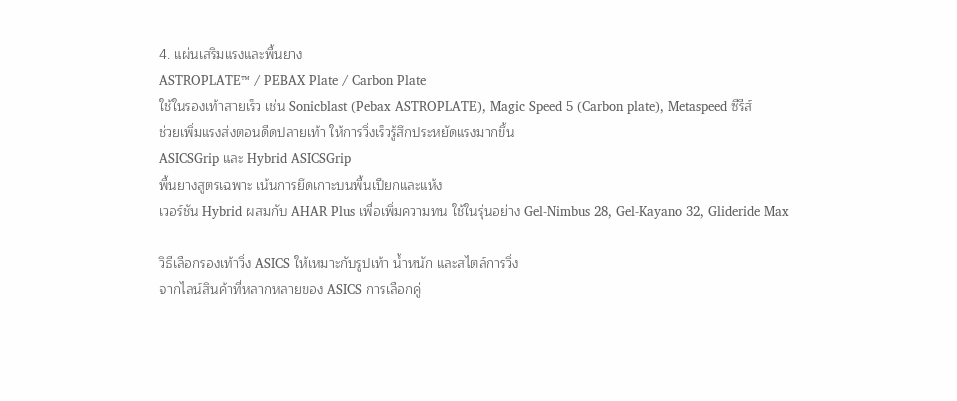4. แผ่นเสริมแรงและพื้นยาง
ASTROPLATE™ / PEBAX Plate / Carbon Plate
ใช้ในรองเท้าสายเร็ว เช่น Sonicblast (Pebax ASTROPLATE), Magic Speed 5 (Carbon plate), Metaspeed ซีรีส์
ช่วยเพิ่มแรงส่งตอนดีดปลายเท้า ให้การวิ่งเร็วรู้สึกประหยัดแรงมากขึ้น
ASICSGrip และ Hybrid ASICSGrip
พื้นยางสูตรเฉพาะ เน้นการยึดเกาะบนพื้นเปียกและแห้ง
เวอร์ชัน Hybrid ผสมกับ AHAR Plus เพื่อเพิ่มความทน ใช้ในรุ่นอย่าง Gel-Nimbus 28, Gel-Kayano 32, Glideride Max

วิธีเลือกรองเท้าวิ่ง ASICS ให้เหมาะกับรูปเท้า น้ำหนัก และสไตล์การวิ่ง
จากไลน์สินค้าที่หลากหลายของ ASICS การเลือกคู่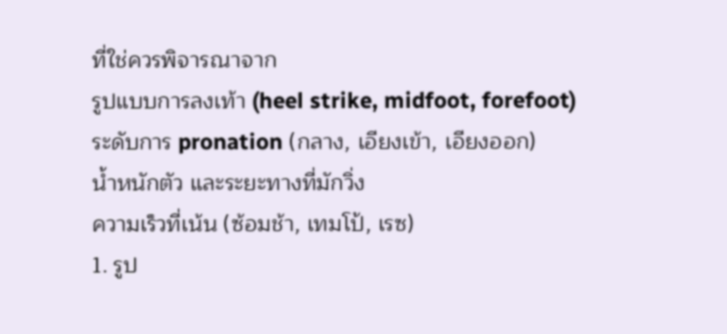ที่ใช่ควรพิจารณาจาก
รูปแบบการลงเท้า (heel strike, midfoot, forefoot)
ระดับการ pronation (กลาง, เอียงเข้า, เอียงออก)
น้ำหนักตัว และระยะทางที่มักวิ่ง
ความเร็วที่เน้น (ซ้อมช้า, เทมโป้, เรซ)
1. รูป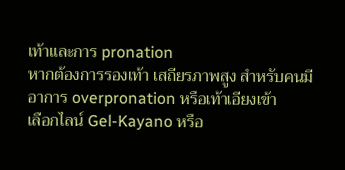เท้าและการ pronation
หากต้องการรองเท้า เสถียรภาพสูง สำหรับคนมีอาการ overpronation หรือเท้าเอียงเข้า
เลือกไลน์ Gel-Kayano หรือ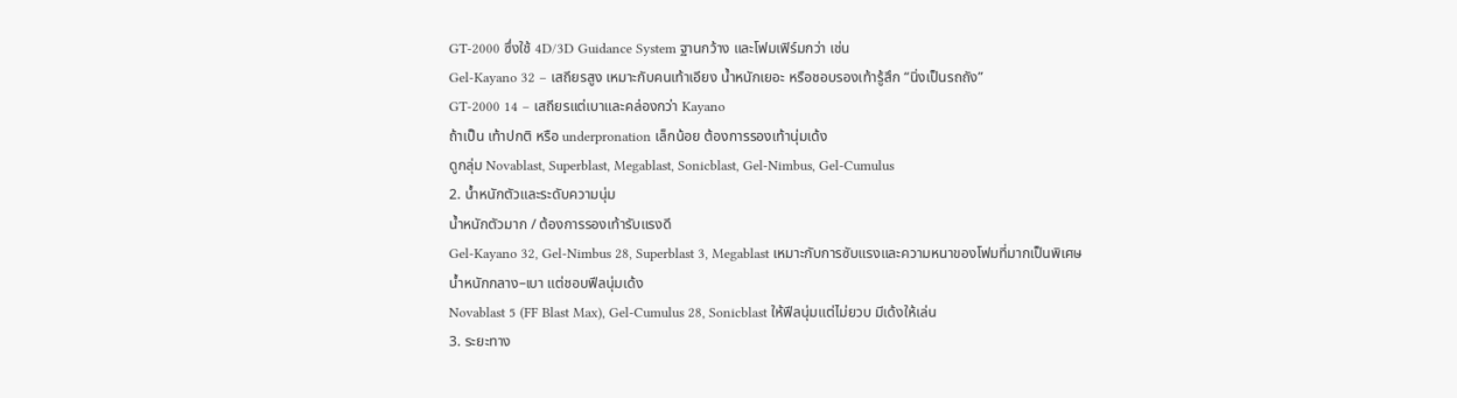GT-2000 ซึ่งใช้ 4D/3D Guidance System ฐานกว้าง และโฟมเฟิร์มกว่า เช่น
Gel-Kayano 32 – เสถียรสูง เหมาะกับคนเท้าเอียง น้ำหนักเยอะ หรือชอบรองเท้ารู้สึก “นิ่งเป็นรถถัง”
GT-2000 14 – เสถียรแต่เบาและคล่องกว่า Kayano
ถ้าเป็น เท้าปกติ หรือ underpronation เล็กน้อย ต้องการรองเท้านุ่มเด้ง
ดูกลุ่ม Novablast, Superblast, Megablast, Sonicblast, Gel-Nimbus, Gel-Cumulus
2. น้ำหนักตัวและระดับความนุ่ม
น้ำหนักตัวมาก / ต้องการรองเท้ารับแรงดี
Gel-Kayano 32, Gel-Nimbus 28, Superblast 3, Megablast เหมาะกับการซับแรงและความหนาของโฟมที่มากเป็นพิเศษ
น้ำหนักกลาง–เบา แต่ชอบฟีลนุ่มเด้ง
Novablast 5 (FF Blast Max), Gel-Cumulus 28, Sonicblast ให้ฟีลนุ่มแต่ไม่ยวบ มีเด้งให้เล่น
3. ระยะทาง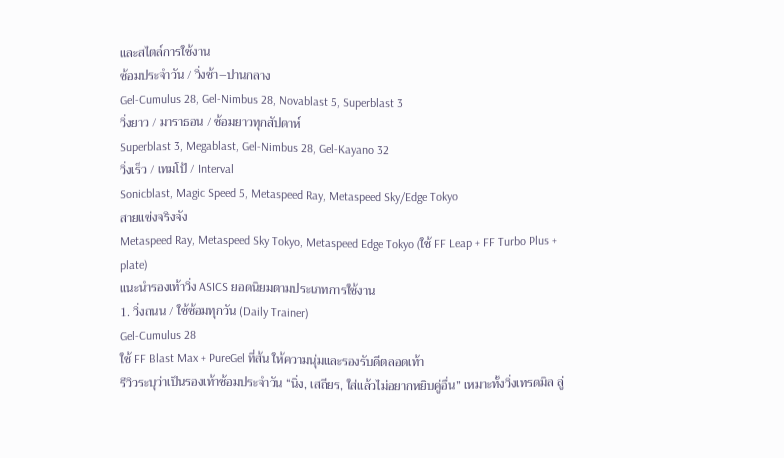และสไตล์การใช้งาน
ซ้อมประจำวัน / วิ่งช้า–ปานกลาง
Gel-Cumulus 28, Gel-Nimbus 28, Novablast 5, Superblast 3
วิ่งยาว / มาราธอน / ซ้อมยาวทุกสัปดาห์
Superblast 3, Megablast, Gel-Nimbus 28, Gel-Kayano 32
วิ่งเร็ว / เทมโป้ / Interval
Sonicblast, Magic Speed 5, Metaspeed Ray, Metaspeed Sky/Edge Tokyo
สายแข่งจริงจัง
Metaspeed Ray, Metaspeed Sky Tokyo, Metaspeed Edge Tokyo (ใช้ FF Leap + FF Turbo Plus + plate)
แนะนำรองเท้าวิ่ง ASICS ยอดนิยมตามประเภทการใช้งาน
1. วิ่งถนน / ใช้ซ้อมทุกวัน (Daily Trainer)
Gel-Cumulus 28
ใช้ FF Blast Max + PureGel ที่ส้น ให้ความนุ่มและรองรับดีตลอดเท้า
รีวิวระบุว่าเป็นรองเท้าซ้อมประจำวัน “นิ่ง, เสถียร, ใส่แล้วไม่อยากหยิบคู่อื่น” เหมาะทั้งวิ่งเทรดมิล ลู่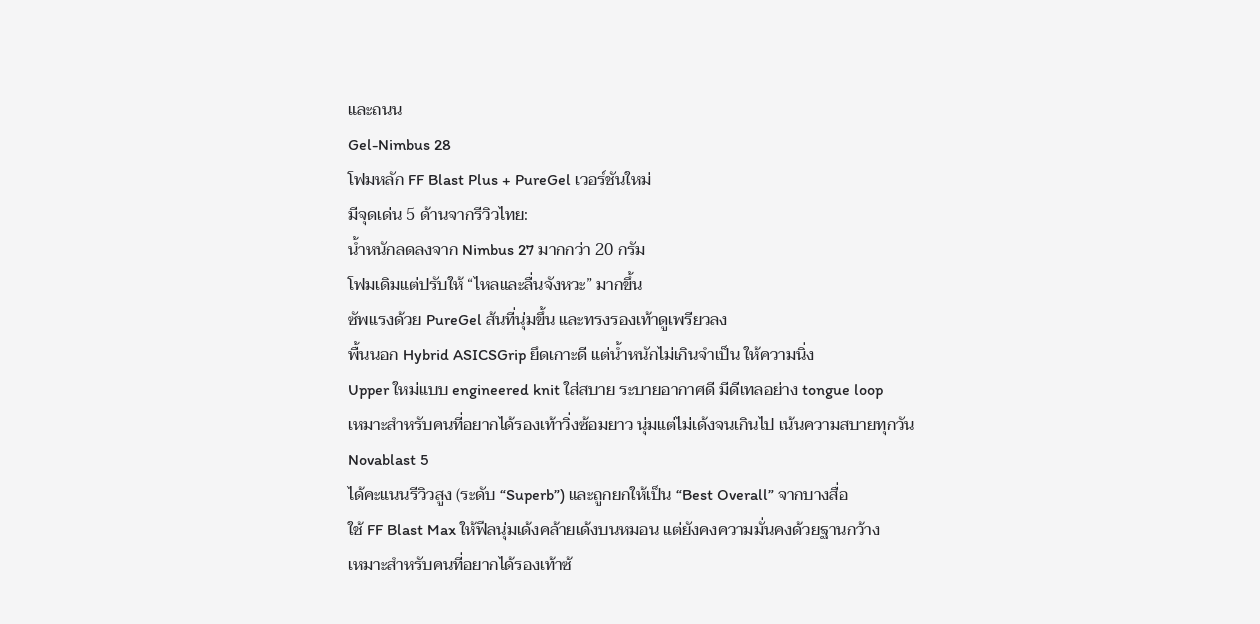และถนน
Gel-Nimbus 28
โฟมหลัก FF Blast Plus + PureGel เวอร์ชันใหม่
มีจุดเด่น 5 ด้านจากรีวิวไทย:
น้ำหนักลดลงจาก Nimbus 27 มากกว่า 20 กรัม
โฟมเดิมแต่ปรับให้ “ไหลและลื่นจังหวะ” มากขึ้น
ซัพแรงด้วย PureGel ส้นที่นุ่มขึ้น และทรงรองเท้าดูเพรียวลง
พื้นนอก Hybrid ASICSGrip ยึดเกาะดี แต่น้ำหนักไม่เกินจำเป็น ให้ความนิ่ง
Upper ใหม่แบบ engineered knit ใส่สบาย ระบายอากาศดี มีดีเทลอย่าง tongue loop
เหมาะสำหรับคนที่อยากได้รองเท้าวิ่งซ้อมยาว นุ่มแต่ไม่เด้งจนเกินไป เน้นความสบายทุกวัน
Novablast 5
ได้คะแนนรีวิวสูง (ระดับ “Superb”) และถูกยกให้เป็น “Best Overall” จากบางสื่อ
ใช้ FF Blast Max ให้ฟีลนุ่มเด้งคล้ายเด้งบนหมอน แต่ยังคงความมั่นคงด้วยฐานกว้าง
เหมาะสำหรับคนที่อยากได้รองเท้าซ้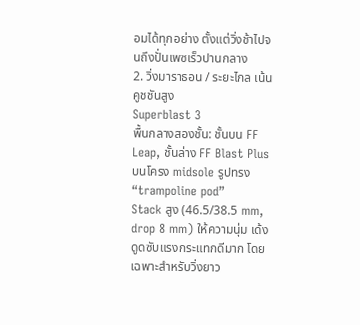อมได้ทุกอย่าง ตั้งแต่วิ่งช้าไปจนถึงปั่นเพซเร็วปานกลาง
2. วิ่งมาราธอน / ระยะไกล เน้นคูชชันสูง
Superblast 3
พื้นกลางสองชั้น: ชั้นบน FF Leap, ชั้นล่าง FF Blast Plus บนโครง midsole รูปทรง “trampoline pod”
Stack สูง (46.5/38.5 mm, drop 8 mm) ให้ความนุ่ม เด้ง ดูดซับแรงกระแทกดีมาก โดยเฉพาะสำหรับวิ่งยาว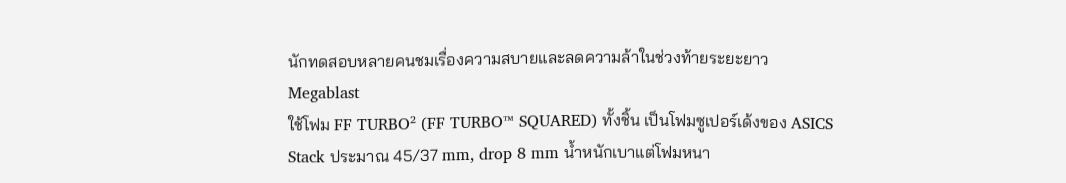นักทดสอบหลายคนชมเรื่องความสบายและลดความล้าในช่วงท้ายระยะยาว
Megablast
ใช้โฟม FF TURBO² (FF TURBO™ SQUARED) ทั้งชิ้น เป็นโฟมซูเปอร์เด้งของ ASICS
Stack ประมาณ 45/37 mm, drop 8 mm น้ำหนักเบาแต่โฟมหนา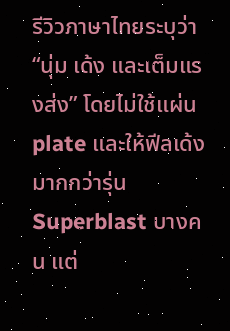รีวิวภาษาไทยระบุว่า “นุ่ม เด้ง และเต็มแรงส่ง” โดยไม่ใช้แผ่น plate และให้ฟีลเด้งมากกว่ารุ่น Superblast บางคน แต่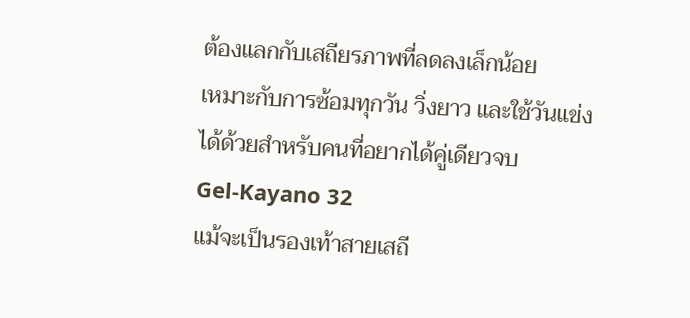ต้องแลกกับเสถียรภาพที่ลดลงเล็กน้อย
เหมาะกับการซ้อมทุกวัน วิ่งยาว และใช้วันแข่งได้ด้วยสำหรับคนที่อยากได้คู่เดียวจบ
Gel-Kayano 32
แม้จะเป็นรองเท้าสายเสถี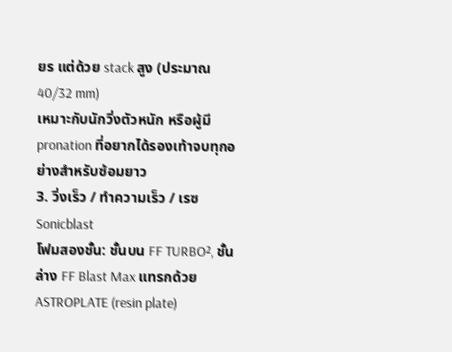ยร แต่ด้วย stack สูง (ประมาณ 40/32 mm)
เหมาะกับนักวิ่งตัวหนัก หรือผู้มี pronation ที่อยากได้รองเท้าจบทุกอย่างสำหรับซ้อมยาว
3. วิ่งเร็ว / ทำความเร็ว / เรซ
Sonicblast
โฟมสองชั้น: ชั้นบน FF TURBO², ชั้นล่าง FF Blast Max แทรกด้วย ASTROPLATE (resin plate)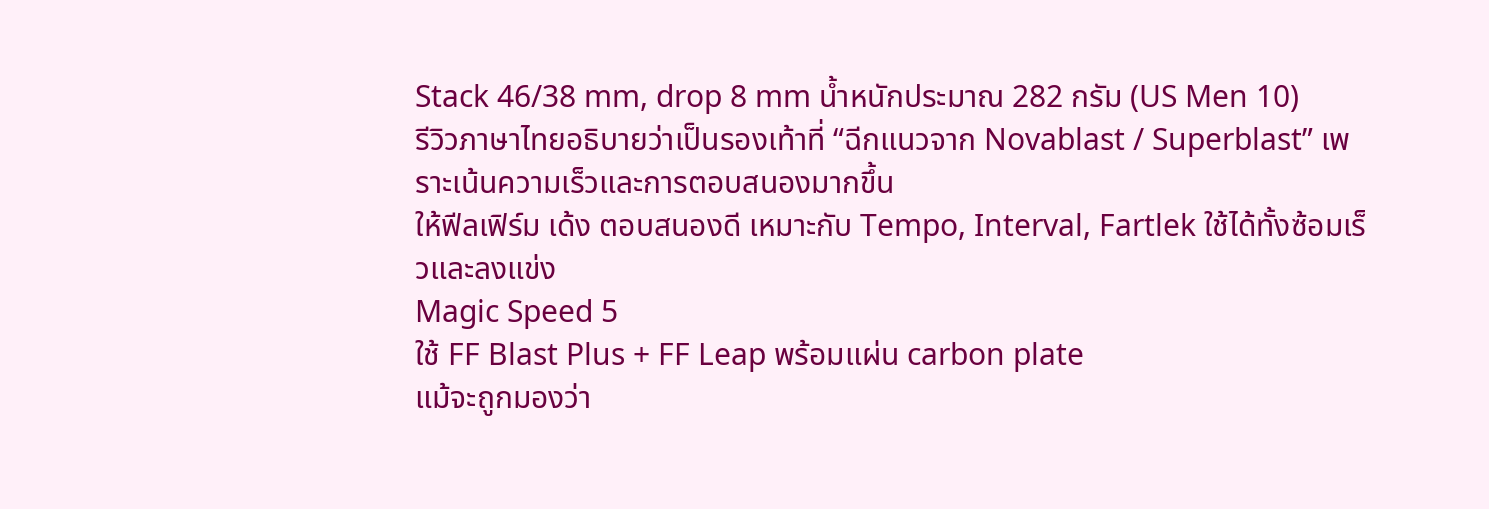Stack 46/38 mm, drop 8 mm น้ำหนักประมาณ 282 กรัม (US Men 10)
รีวิวภาษาไทยอธิบายว่าเป็นรองเท้าที่ “ฉีกแนวจาก Novablast / Superblast” เพราะเน้นความเร็วและการตอบสนองมากขึ้น
ให้ฟีลเฟิร์ม เด้ง ตอบสนองดี เหมาะกับ Tempo, Interval, Fartlek ใช้ได้ทั้งซ้อมเร็วและลงแข่ง
Magic Speed 5
ใช้ FF Blast Plus + FF Leap พร้อมแผ่น carbon plate
แม้จะถูกมองว่า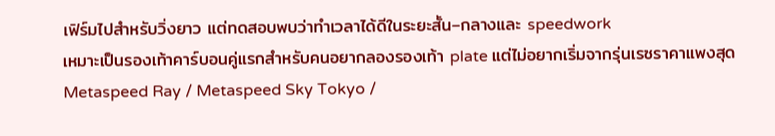เฟิร์มไปสำหรับวิ่งยาว แต่ทดสอบพบว่าทำเวลาได้ดีในระยะสั้น–กลางและ speedwork
เหมาะเป็นรองเท้าคาร์บอนคู่แรกสำหรับคนอยากลองรองเท้า plate แต่ไม่อยากเริ่มจากรุ่นเรซราคาแพงสุด
Metaspeed Ray / Metaspeed Sky Tokyo /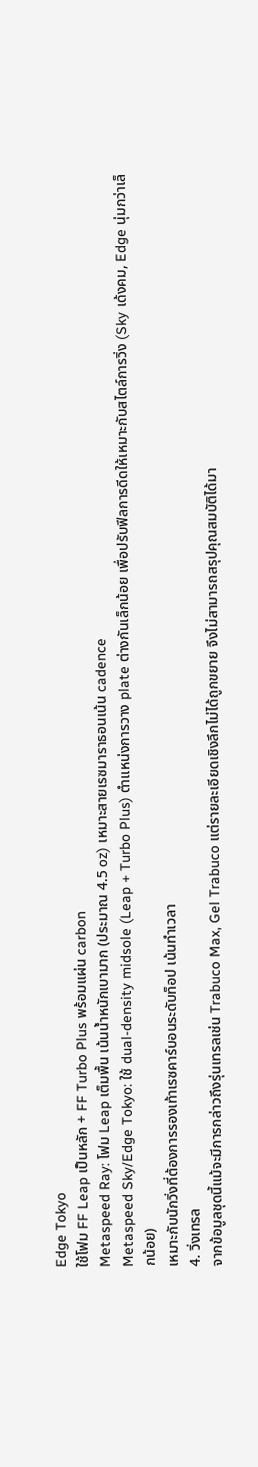Edge Tokyo
ใช้โฟม FF Leap เป็นหลัก + FF Turbo Plus พร้อมแผ่น carbon
Metaspeed Ray: โฟม Leap เต็มพื้น เน้นน้ำหนักเบามาก (ประมาณ 4.5 oz) เหมาะสายเรซมาราธอนเน้น cadence
Metaspeed Sky/Edge Tokyo: ใช้ dual-density midsole (Leap + Turbo Plus) ตำแหน่งการวาง plate ต่างกันเล็กน้อย เพื่อปรับฟีลการดีดให้เหมาะกับสไตล์การวิ่ง (Sky เด้งคม, Edge นุ่มกว่าเล็กน้อย)
เหมาะกับนักวิ่งที่ต้องการรองเท้าเรซคาร์บอนระดับท็อป เน้นทำเวลา
4. วิ่งเทรล
จากข้อมูลชุดนี้แม้จะมีการกล่าวถึงรุ่นเทรลเช่น Trabuco Max, Gel Trabuco แต่รายละเอียดเชิงลึกไม่ได้ถูกขยาย จึงไม่สามารถสรุปคุณสมบัติได้มา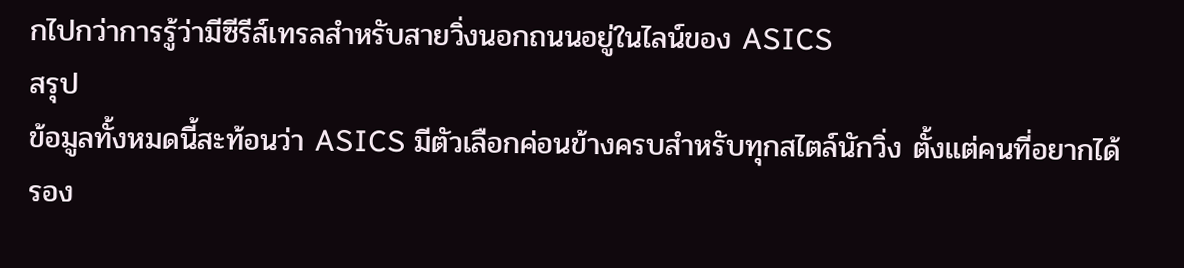กไปกว่าการรู้ว่ามีซีรีส์เทรลสำหรับสายวิ่งนอกถนนอยู่ในไลน์ของ ASICS
สรุป
ข้อมูลทั้งหมดนี้สะท้อนว่า ASICS มีตัวเลือกค่อนข้างครบสำหรับทุกสไตล์นักวิ่ง ตั้งแต่คนที่อยากได้รอง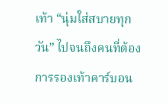เท้า “นุ่มใส่สบายทุกวัน” ไปจนถึงคนที่ต้องการรองเท้าคาร์บอน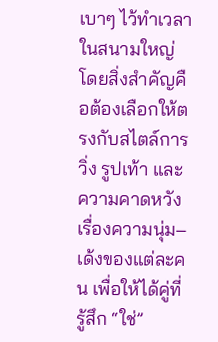เบาๆ ไว้ทำเวลาในสนามใหญ่ โดยสิ่งสำคัญคือต้องเลือกให้ตรงกับสไตล์การวิ่ง รูปเท้า และความคาดหวังเรื่องความนุ่ม–เด้งของแต่ละคน เพื่อให้ได้คู่ที่รู้สึก “ใช่”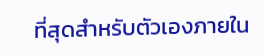ที่สุดสำหรับตัวเองภายใน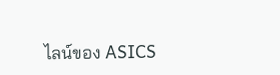ไลน์ของ ASICS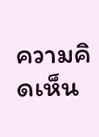ความคิดเห็น